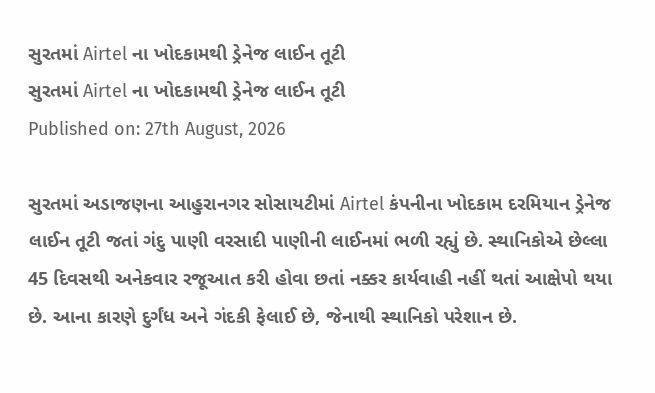સુરતમાં Airtel ના ખોદકામથી ડ્રેનેજ લાઈન તૂટી
સુરતમાં Airtel ના ખોદકામથી ડ્રેનેજ લાઈન તૂટી
Published on: 27th August, 2026

સુરતમાં અડાજણના આહુરાનગર સોસાયટીમાં Airtel કંપનીના ખોદકામ દરમિયાન ડ્રેનેજ લાઈન તૂટી જતાં ગંદુ પાણી વરસાદી પાણીની લાઈનમાં ભળી રહ્યું છે. સ્થાનિકોએ છેલ્લા 45 દિવસથી અનેકવાર રજૂઆત કરી હોવા છતાં નક્કર કાર્યવાહી નહીં થતાં આક્ષેપો થયા છે. આના કારણે દુર્ગંધ અને ગંદકી ફેલાઈ છે, જેનાથી સ્થાનિકો પરેશાન છે.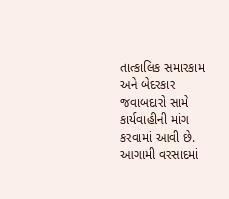તાત્કાલિક સમારકામ અને બેદરકાર જવાબદારો સામે કાર્યવાહીની માંગ કરવામાં આવી છે. આગામી વરસાદમાં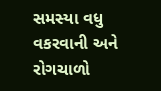સમસ્યા વધુ વકરવાની અને રોગચાળો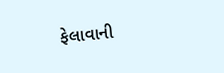ફેલાવાની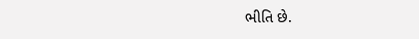ભીતિ છે.